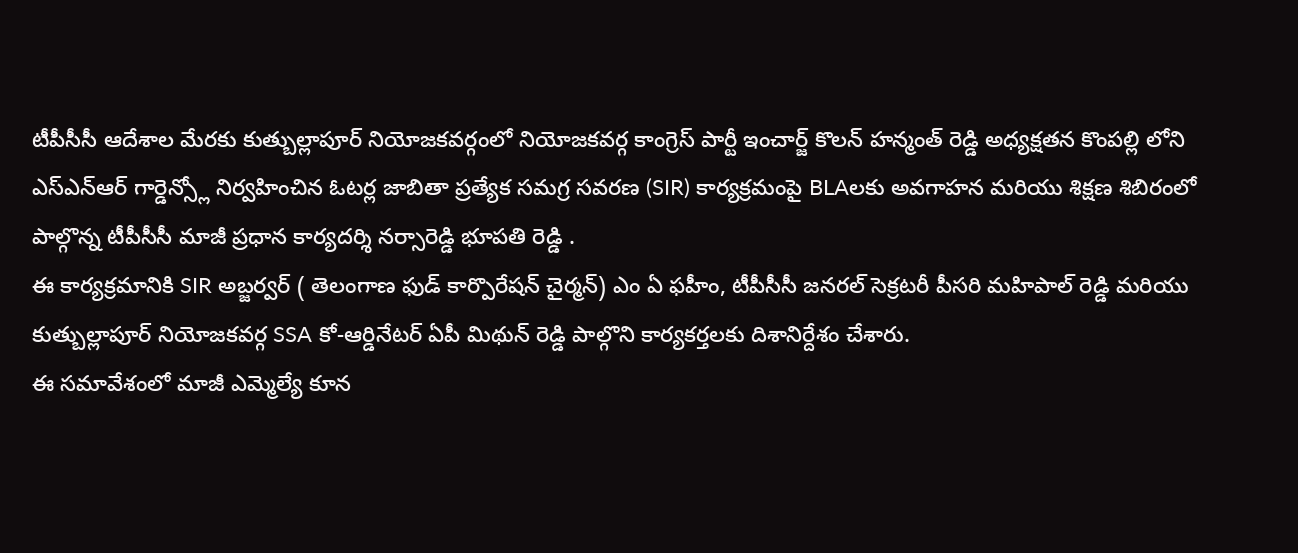టీపీసీసీ ఆదేశాల మేరకు కుత్బుల్లాపూర్ నియోజకవర్గంలో నియోజకవర్గ కాంగ్రెస్ పార్టీ ఇంచార్జ్ కొలన్ హన్మంత్ రెడ్డి అధ్యక్షతన కొంపల్లి లోని ఎస్ఎన్ఆర్ గార్డెన్స్లో నిర్వహించిన ఓటర్ల జాబితా ప్రత్యేక సమగ్ర సవరణ (SIR) కార్యక్రమంపై BLAలకు అవగాహన మరియు శిక్షణ శిబిరంలో పాల్గొన్న టీపీసీసీ మాజీ ప్రధాన కార్యదర్శి నర్సారెడ్డి భూపతి రెడ్డి .
ఈ కార్యక్రమానికి SIR అబ్జర్వర్ ( తెలంగాణ ఫుడ్ కార్పొరేషన్ చైర్మన్) ఎం ఏ ఫహీం, టీపీసీసీ జనరల్ సెక్రటరీ పీసరి మహిపాల్ రెడ్డి మరియు కుత్బుల్లాపూర్ నియోజకవర్గ SSA కో-ఆర్డినేటర్ ఏపీ మిథున్ రెడ్డి పాల్గొని కార్యకర్తలకు దిశానిర్దేశం చేశారు.
ఈ సమావేశంలో మాజీ ఎమ్మెల్యే కూన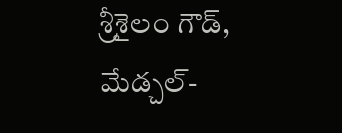శ్రీశైలం గౌడ్, మేడ్చల్-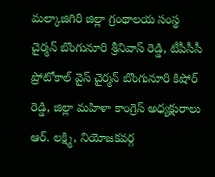మల్కాజిగిరి జిల్లా గ్రంథాలయ సంస్థ చైర్మన్ బొంగునూరి శ్రీనివాస్ రెడ్డి, టీపీసీసీ ప్రోటోకాల్ వైస్ చైర్మన్ బొంగునూరి కిషోర్ రెడ్డి, జిల్లా మహిళా కాంగ్రెస్ అధ్యక్షురాలు ఆర్. లక్ష్మి, నియోజకవర్గ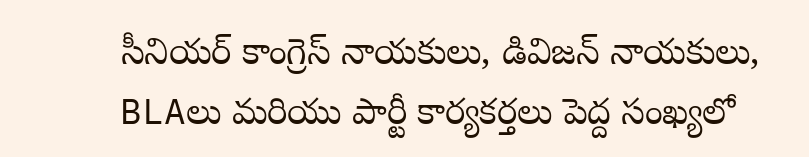సీనియర్ కాంగ్రెస్ నాయకులు, డివిజన్ నాయకులు, BLAలు మరియు పార్టీ కార్యకర్తలు పెద్ద సంఖ్యలో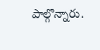పాల్గొన్నారు.